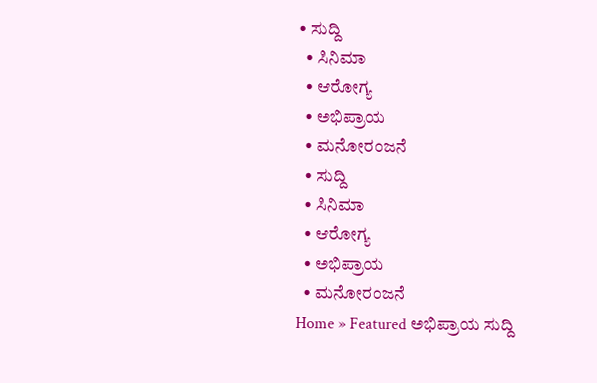• ಸುದ್ದಿ
  • ಸಿನಿಮಾ
  • ಆರೋಗ್ಯ
  • ಅಭಿಪ್ರಾಯ
  • ಮನೋರಂಜನೆ
  • ಸುದ್ದಿ
  • ಸಿನಿಮಾ
  • ಆರೋಗ್ಯ
  • ಅಭಿಪ್ರಾಯ
  • ಮನೋರಂಜನೆ
Home » Featured ಅಭಿಪ್ರಾಯ ಸುದ್ದಿ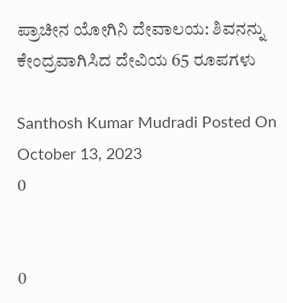ಪ್ರಾಚೀನ ಯೋಗಿನಿ ದೇವಾಲಯ: ಶಿವನನ್ನು ಕೇಂದ್ರವಾಗಿಸಿದ ದೇವಿಯ 65 ರೂಪಗಳು

Santhosh Kumar Mudradi Posted On October 13, 2023
0


0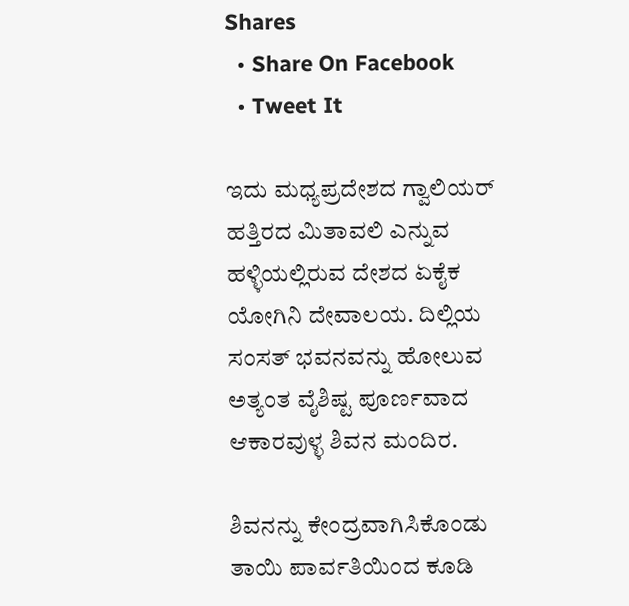Shares
  • Share On Facebook
  • Tweet It

ಇದು ಮಧ್ಯಪ್ರದೇಶದ ಗ್ವಾಲಿಯರ್ ಹತ್ತಿರದ ಮಿತಾವಲಿ ಎನ್ನುವ ಹಳ್ಳಿಯಲ್ಲಿರುವ ದೇಶದ ಏಕೈಕ ಯೋಗಿನಿ ದೇವಾಲಯ. ದಿಲ್ಲಿಯ ಸಂಸತ್ ಭವನವನ್ನು ಹೋಲುವ ಅತ್ಯಂತ ವೈಶಿಷ್ಟ ಪೂರ್ಣವಾದ ಆಕಾರವುಳ್ಳ ಶಿವನ ಮಂದಿರ.

ಶಿವನನ್ನು ಕೇಂದ್ರವಾಗಿಸಿಕೊಂಡು ತಾಯಿ ಪಾರ್ವತಿಯಿಂದ ಕೂಡಿ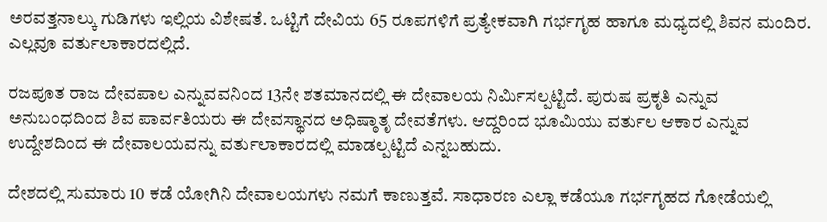ಅರವತ್ತನಾಲ್ಕು ಗುಡಿಗಳು ಇಲ್ಲಿಯ ವಿಶೇಷತೆ. ಒಟ್ಟಿಗೆ ದೇವಿಯ 65 ರೂಪಗಳಿಗೆ ಪ್ರತ್ಯೇಕವಾಗಿ ಗರ್ಭಗೃಹ ಹಾಗೂ ಮಧ್ಯದಲ್ಲಿ ಶಿವನ ಮಂದಿರ. ಎಲ್ಲವೂ ವರ್ತುಲಾಕಾರದಲ್ಲಿದೆ.

ರಜಪೂತ ರಾಜ ದೇವಪಾಲ ಎನ್ನುವವನಿಂದ 13ನೇ ಶತಮಾನದಲ್ಲಿ ಈ ದೇವಾಲಯ ನಿರ್ಮಿಸಲ್ಪಟ್ಟಿದೆ. ಪುರುಷ ಪ್ರಕೃತಿ ಎನ್ನುವ ಅನುಬಂಧದಿಂದ ಶಿವ ಪಾರ್ವತಿಯರು ಈ ದೇವಸ್ಥಾನದ ಅಧಿಷ್ಠಾತೃ ದೇವತೆಗಳು. ಆದ್ದರಿಂದ ಭೂಮಿಯು ವರ್ತುಲ ಆಕಾರ ಎನ್ನುವ ಉದ್ದೇಶದಿಂದ ಈ ದೇವಾಲಯವನ್ನು ವರ್ತುಲಾಕಾರದಲ್ಲಿ ಮಾಡಲ್ಪಟ್ಟಿದೆ ಎನ್ನಬಹುದು.

ದೇಶದಲ್ಲಿ ಸುಮಾರು 10 ಕಡೆ ಯೋಗಿನಿ ದೇವಾಲಯಗಳು ನಮಗೆ ಕಾಣುತ್ತವೆ. ಸಾಧಾರಣ ಎಲ್ಲಾ ಕಡೆಯೂ ಗರ್ಭಗೃಹದ ಗೋಡೆಯಲ್ಲಿ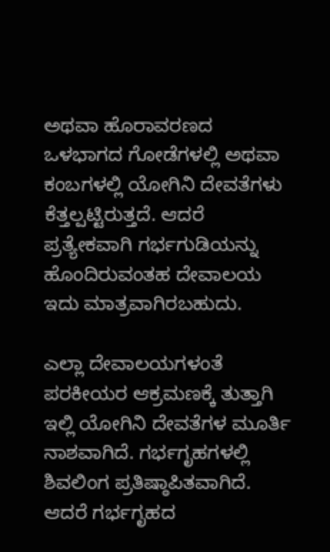ಅಥವಾ ಹೊರಾವರಣದ ಒಳಭಾಗದ ಗೋಡೆಗಳಲ್ಲಿ ಅಥವಾ ಕಂಬಗಳಲ್ಲಿ ಯೋಗಿನಿ ದೇವತೆಗಳು ಕೆತ್ತಲ್ಪಟ್ಟಿರುತ್ತದೆ. ಆದರೆ ಪ್ರತ್ಯೇಕವಾಗಿ ಗರ್ಭಗುಡಿಯನ್ನು ಹೊಂದಿರುವಂತಹ ದೇವಾಲಯ ಇದು ಮಾತ್ರವಾಗಿರಬಹುದು.

ಎಲ್ಲಾ ದೇವಾಲಯಗಳಂತೆ ಪರಕೀಯರ ಆಕ್ರಮಣಕ್ಕೆ ತುತ್ತಾಗಿ ಇಲ್ಲಿ ಯೋಗಿನಿ ದೇವತೆಗಳ ಮೂರ್ತಿ ನಾಶವಾಗಿದೆ. ಗರ್ಭಗೃಹಗಳಲ್ಲಿ ಶಿವಲಿಂಗ ಪ್ರತಿಷ್ಠಾಪಿತವಾಗಿದೆ. ಆದರೆ ಗರ್ಭಗೃಹದ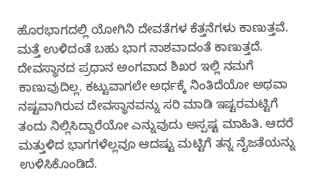ಹೊರಭಾಗದಲ್ಲಿ ಯೋಗಿನಿ ದೇವತೆಗಳ ಕೆತ್ತನೆಗಳು ಕಾಣುತ್ತವೆ. ಮತ್ತೆ ಉಳಿದಂತೆ ಬಹು ಭಾಗ ನಾಶವಾದಂತೆ ಕಾಣುತ್ತದೆ. ದೇವಸ್ಥಾನದ ಪ್ರಧಾನ ಅಂಗವಾದ ಶಿಖರ ಇಲ್ಲಿ ನಮಗೆ ಕಾಣುವುದಿಲ್ಲ. ಕಟ್ಟುವಾಗಲೇ ಅರ್ಧಕ್ಕೆ ನಿಂತಿದೆಯೋ ಅಥವಾ ನಷ್ಟವಾಗಿರುವ ದೇವಸ್ಥಾನವನ್ನು ಸರಿ ಮಾಡಿ ಇಷ್ಟರಮಟ್ಟಿಗೆ ತಂದು ನಿಲ್ಲಿಸಿದ್ದಾರೆಯೋ ಎನ್ನುವುದು ಅಸ್ಪಷ್ಟ ಮಾಹಿತಿ. ಆದರೆ ಮತ್ತುಳಿದ ಭಾಗಗಳೆಲ್ಲವೂ ಆದಷ್ಟು ಮಟ್ಟಿಗೆ ತನ್ನ ನೈಜತೆಯನ್ನು ಉಳಿಸಿಕೊಂಡಿದೆ.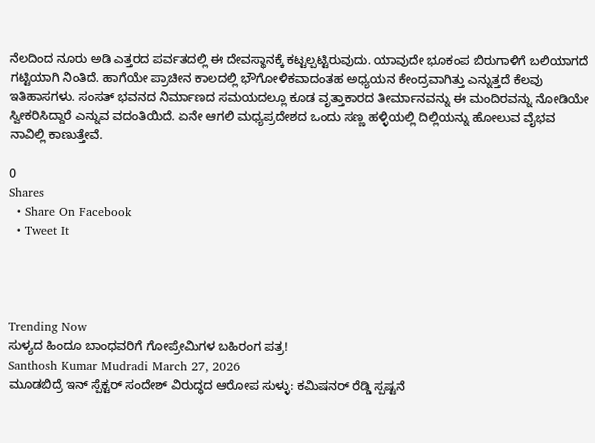ನೆಲದಿಂದ ನೂರು ಅಡಿ ಎತ್ತರದ ಪರ್ವತದಲ್ಲಿ ಈ ದೇವಸ್ಥಾನಕ್ಕೆ ಕಟ್ಟಲ್ಪಟ್ಟಿರುವುದು. ಯಾವುದೇ ಭೂಕಂಪ ಬಿರುಗಾಳಿಗೆ ಬಲಿಯಾಗದೆ ಗಟ್ಟಿಯಾಗಿ ನಿಂತಿದೆ. ಹಾಗೆಯೇ ಪ್ರಾಚೀನ ಕಾಲದಲ್ಲಿ ಭೌಗೋಳಿಕವಾದಂತಹ ಅಧ್ಯಯನ ಕೇಂದ್ರವಾಗಿತ್ತು ಎನ್ನುತ್ತದೆ ಕೆಲವು ಇತಿಹಾಸಗಳು. ಸಂಸತ್ ಭವನದ ನಿರ್ಮಾಣದ ಸಮಯದಲ್ಲೂ ಕೂಡ ವೃತ್ತಾಕಾರದ ತೀರ್ಮಾನವನ್ನು ಈ ಮಂದಿರವನ್ನು ನೋಡಿಯೇ ಸ್ವೀಕರಿಸಿದ್ದಾರೆ ಎನ್ನುವ ವದಂತಿಯಿದೆ. ಏನೇ ಆಗಲಿ ಮಧ್ಯಪ್ರದೇಶದ ಒಂದು ಸಣ್ಣ ಹಳ್ಳಿಯಲ್ಲಿ ದಿಲ್ಲಿಯನ್ನು ಹೋಲುವ ವೈಭವ ನಾವಿಲ್ಲಿ ಕಾಣುತ್ತೇವೆ.

0
Shares
  • Share On Facebook
  • Tweet It




Trending Now
ಸುಳ್ಯದ ಹಿಂದೂ ಬಾಂಧವರಿಗೆ ಗೋಪ್ರೇಮಿಗಳ ಬಹಿರಂಗ ಪತ್ರ!
Santhosh Kumar Mudradi March 27, 2026
ಮೂಡಬಿದ್ರೆ ಇನ್ ಸ್ಪೆಕ್ಟ‌ರ್ ಸಂದೇಶ್ ವಿರುದ್ಧದ ಆರೋಪ ಸುಳ್ಳು: ಕಮಿಷನ‌ರ್ ರೆಡ್ಡಿ ಸ್ಪಷ್ಟನೆ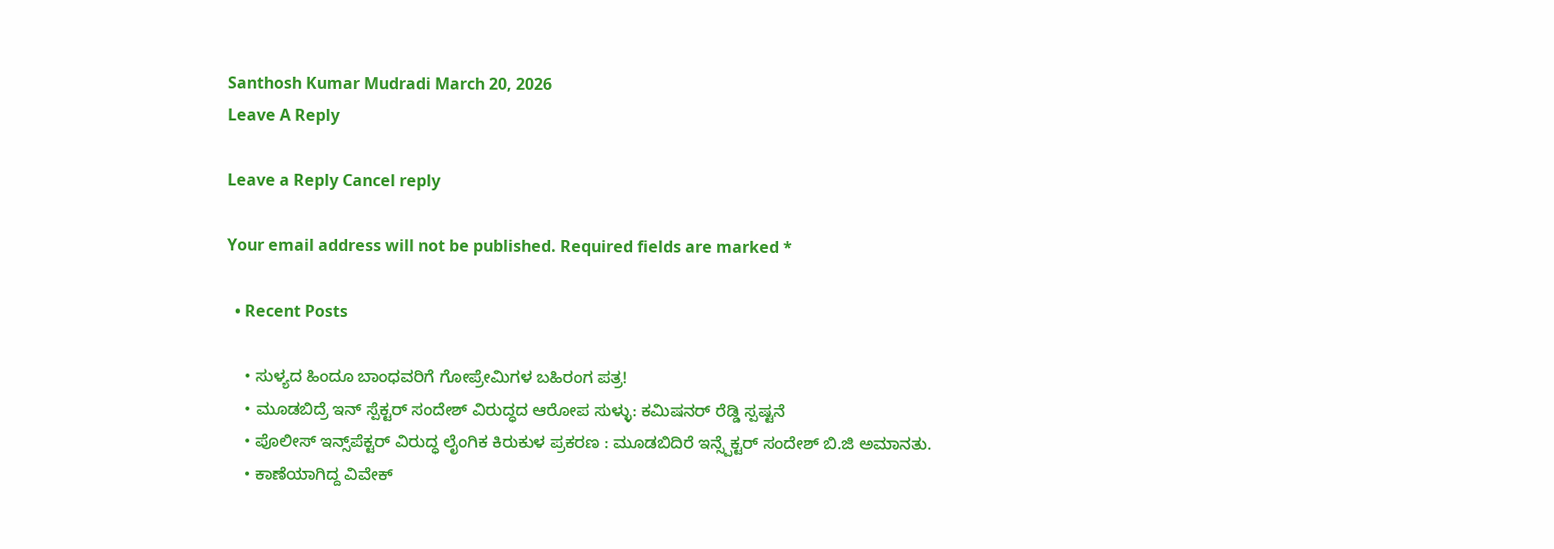Santhosh Kumar Mudradi March 20, 2026
Leave A Reply

Leave a Reply Cancel reply

Your email address will not be published. Required fields are marked *

  • Recent Posts

    • ಸುಳ್ಯದ ಹಿಂದೂ ಬಾಂಧವರಿಗೆ ಗೋಪ್ರೇಮಿಗಳ ಬಹಿರಂಗ ಪತ್ರ!
    • ಮೂಡಬಿದ್ರೆ ಇನ್ ಸ್ಪೆಕ್ಟ‌ರ್ ಸಂದೇಶ್ ವಿರುದ್ಧದ ಆರೋಪ ಸುಳ್ಳು: ಕಮಿಷನ‌ರ್ ರೆಡ್ಡಿ ಸ್ಪಷ್ಟನೆ
    • ಪೊಲೀಸ್ ಇನ್ಸ್‌ಪೆಕ್ಟರ್ ವಿರುದ್ಧ ಲೈಂಗಿಕ ಕಿರುಕುಳ ಪ್ರಕರಣ : ಮೂಡಬಿದಿರೆ ಇನ್ಸ್ಪೆಕ್ಟರ್ ಸಂದೇಶ್ ಬಿ.ಜಿ ಅಮಾನತು.
    • ಕಾಣೆಯಾಗಿದ್ದ ವಿವೇಕ್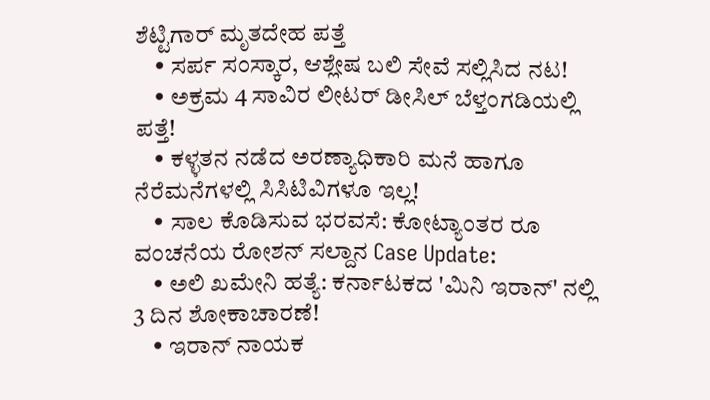ಶೆಟ್ಟಿಗಾರ್ ಮೃತದೇಹ ಪತ್ತೆ
    • ಸರ್ಪ ಸಂಸ್ಕಾರ, ಆಶ್ಲೇಷ ಬಲಿ ಸೇವೆ ಸಲ್ಲಿಸಿದ ನಟ!
    • ಅಕ್ರಮ 4 ಸಾವಿರ ಲೀಟರ್ ಡೀಸಿಲ್ ಬೆಳ್ತಂಗಡಿಯಲ್ಲಿ ಪತ್ತೆ!
    • ಕಳ್ಳತನ ನಡೆದ ಅರಣ್ಯಾಧಿಕಾರಿ ಮನೆ ಹಾಗೂ ನೆರೆಮನೆಗಳಲ್ಲಿ ಸಿಸಿಟಿವಿಗಳೂ ಇಲ್ಲ!
    • ಸಾಲ ಕೊಡಿಸುವ ಭರವಸೆ: ಕೋಟ್ಯಾಂತರ ರೂ ವಂಚನೆಯ ರೋಶನ್ ಸಲ್ದಾನ Case Update:
    • ಅಲಿ ಖಮೇನಿ ಹತ್ಯೆ: ಕರ್ನಾಟಕದ 'ಮಿನಿ ಇರಾನ್' ನಲ್ಲಿ 3 ದಿನ ಶೋಕಾಚಾರಣೆ!
    • ಇರಾನ್ ನಾಯಕ‌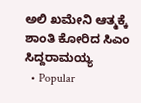ಅಲಿ ಖಮೇನಿ ಆತ್ಮಕ್ಕೆ ಶಾಂತಿ ಕೋರಿದ ಸಿಎಂ ಸಿದ್ದರಾಮಯ್ಯ
  • Popular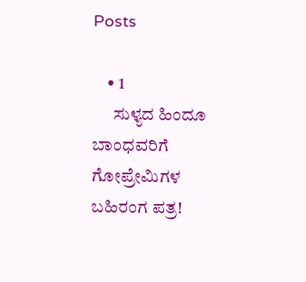Posts

    • 1
      ಸುಳ್ಯದ ಹಿಂದೂ ಬಾಂಧವರಿಗೆ ಗೋಪ್ರೇಮಿಗಳ ಬಹಿರಂಗ ಪತ್ರ!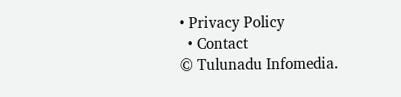• Privacy Policy
  • Contact
© Tulunadu Infomedia.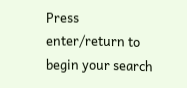Press enter/return to begin your search